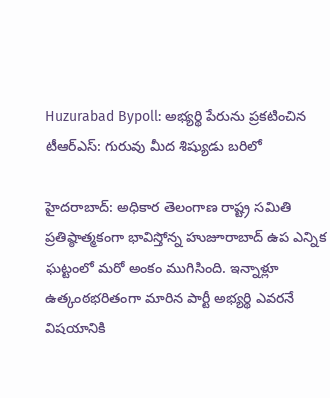Huzurabad Bypoll: అభ్యర్థి పేరును ప్రకటించిన టీఆర్ఎస్: గురువు మీద శిష్యుడు బరిలో

హైదరాబాద్: అధికార తెలంగాణ రాష్ట్ర సమితి ప్రతిష్ఠాత్మకంగా భావిస్తోన్న హుజూరాబాద్ ఉప ఎన్నిక ఘట్టంలో మరో అంకం ముగిసింది. ఇన్నాళ్లూ ఉత్కంఠభరితంగా మారిన పార్టీ అభ్యర్థి ఎవరనే విషయానికి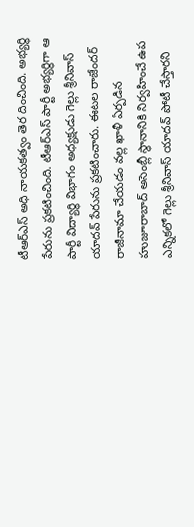టీఆర్ఎస్ అధి నాయకత్వం తెర దించింది. అభ్యర్థి పేరును ప్రకటించింది. టీఆర్ఎస్ పార్టీ అభ్య‌ర్థిగా ఆ పార్టీ విద్యార్థి విభాగం అధ్య‌క్షుడు గెల్లు శ్రీనివాస్ యాద‌వ్ పేరును ప్రకటించారు. ఈటల రాజేందర్ రాజీనామా చేయడం వల్ల ఖాళీ ఏర్పడిన హుజూరాబాద్‌ అసెంబ్లీ స్థానానికి నిర్వహించే ఉప ఎన్నికలో గెల్లు శ్రీనివాస్ యాదవ్‌ పోటీ చేస్తారని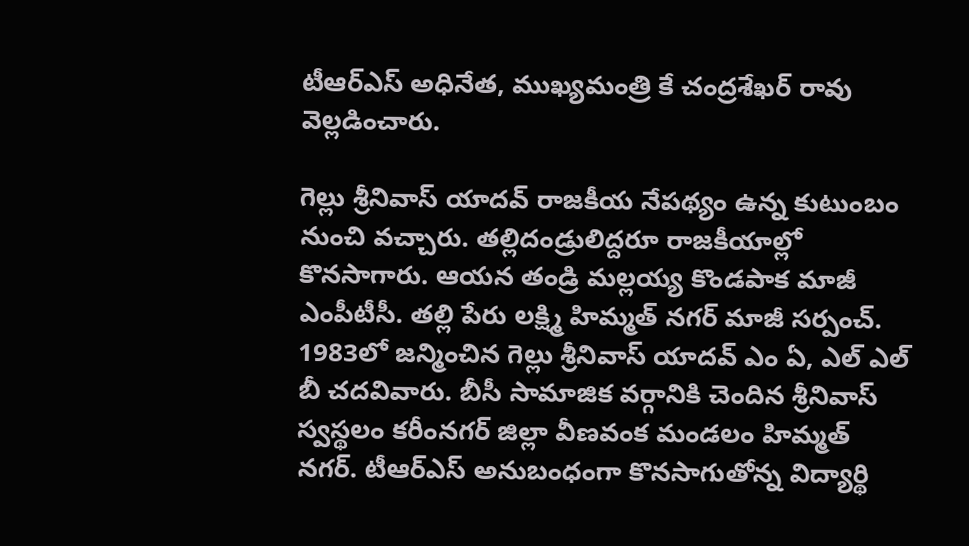టీఆర్ఎస్ అధినేత, ముఖ్యమంత్రి కే చంద్రశేఖర్ రావు వెల్లడించారు.

గెల్లు శ్రీనివాస్ యాదవ్ రాజకీయ నేపథ్యం ఉన్న కుటుంబం నుంచి వచ్చారు. తల్లిదండ్రులిద్దరూ రాజకీయాల్లో కొనసాగారు. ఆయన తండ్రి మల్లయ్య కొండపాక మాజీ ఎంపీటీసీ. తల్లి పేరు లక్ష్మి హిమ్మత్ నగర్ మాజీ సర్పంచ్. 1983లో జన్మించిన గెల్లు శ్రీనివాస్ యాదవ్ ఎం ఏ, ఎల్ ఎల్ బీ చదవివారు. బీసీ సామాజిక వర్గానికి చెందిన శ్రీనివాస్ స్వస్థలం కరీంనగర్ జిల్లా వీణవంక మండలం హిమ్మత్ నగర్. టీఆర్ఎస్ అనుబంధంగా కొనసాగుతోన్న విద్యార్థి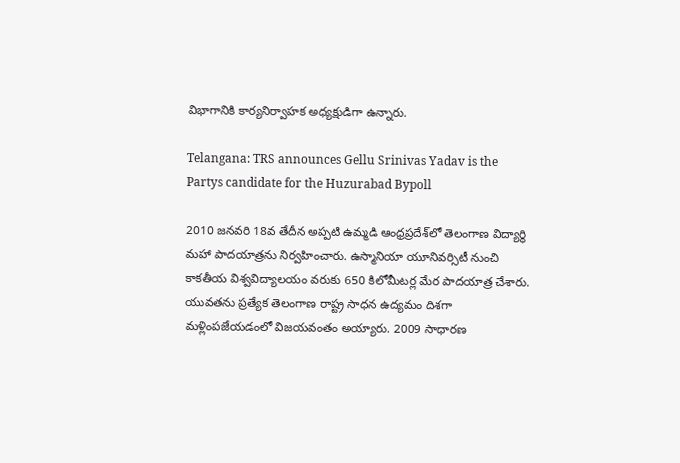విభాగానికి కార్యనిర్వాహక అధ్యక్షుడిగా ఉన్నారు.

Telangana: TRS announces Gellu Srinivas Yadav is the Partys candidate for the Huzurabad Bypoll

2010 జనవరి 18వ తేదీన అప్పటి ఉమ్మడి ఆంధ్రప్రదేశ్‌లో తెలంగాణ విద్యార్థి మహా పాదయాత్రను నిర్వహించారు. ఉస్మానియా యూనివర్సిటీ నుంచి కాకతీయ విశ్వవిద్యాలయం వరుకు 650 కిలోమీటర్ల మేర పాదయాత్ర చేశారు. యువతను ప్రత్యేక తెలంగాణ రాష్ట్ర సాధన ఉద్యమం దిశగా మళ్లింపజేయడంలో విజయవంతం అయ్యారు. 2009 సాధారణ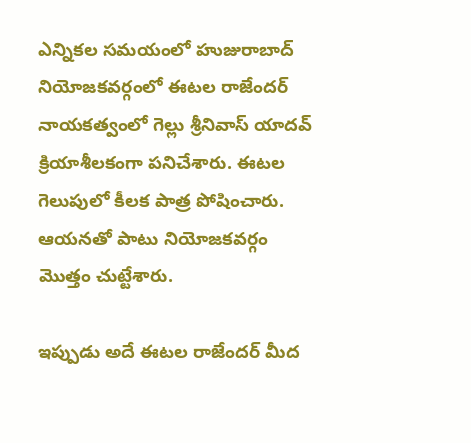ఎన్నికల సమయంలో హుజురాబాద్ నియోజకవర్గంలో ఈటల రాజేందర్ నాయకత్వంలో గెల్లు శ్రీనివాస్ యాదవ్ క్రియాశీలకంగా పనిచేశారు. ఈటల గెలుపులో కీలక పాత్ర పోషించారు. ఆయనతో పాటు నియోజకవర్గం మొత్తం చుట్టేశారు.

ఇప్పుడు అదే ఈటల రాజేందర్ మీద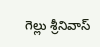గెల్లు శ్రీనివాస్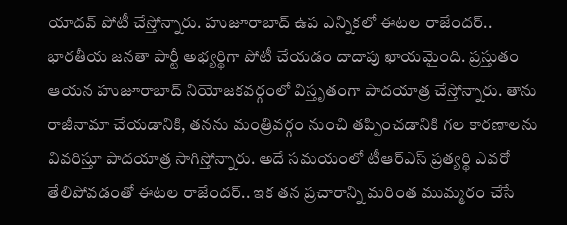యాదవ్ పోటీ చేస్తోన్నారు. హుజూరాబాద్ ఉప ఎన్నికలో ఈటల రాజేందర్.. భారతీయ జనతా పార్టీ అభ్యర్థిగా పోటీ చేయడం దాదాపు ఖాయమైంది. ప్రస్తుతం ఆయన హుజూరాబాద్ నియోజకవర్గంలో విస్తృతంగా పాదయాత్ర చేస్తోన్నారు. తాను రాజీనామా చేయడానికి, తనను మంత్రివర్గం నుంచి తప్పించడానికి గల కారణాలను వివరిస్తూ పాదయాత్ర సాగిస్తోన్నారు. అదే సమయంలో టీఆర్ఎస్ ప్రత్యర్థి ఎవరో తేలిపోవడంతో ఈటల రాజేందర్.. ఇక తన ప్రచారాన్ని మరింత ముమ్మరం చేసే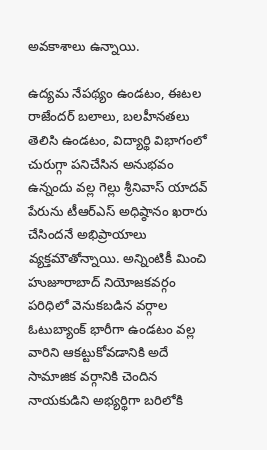అవకాశాలు ఉన్నాయి.

ఉద్యమ నేపథ్యం ఉండటం, ఈటల రాజేందర్ బలాలు, బలహీనతలు తెలిసి ఉండటం, విద్యార్థి విభాగంలో చురుగ్గా పనిచేసిన అనుభవం ఉన్నందు వల్ల గెల్లు శ్రీనివాస్ యాదవ్ పేరును టీఆర్ఎస్ అధిష్ఠానం ఖరారు చేసిందనే అభిప్రాయాలు వ్యక్తమౌతోన్నాయి. అన్నింటికీ మించి హుజూరాబాద్ నియోజకవర్గం పరిధిలో వెనుకబడిన వర్గాల ఓటుబ్యాంక్ భారీగా ఉండటం వల్ల వారిని ఆకట్టుకోవడానికి అదే సామాజిక వర్గానికి చెందిన నాయకుడిని అభ్యర్థిగా బరిలోకి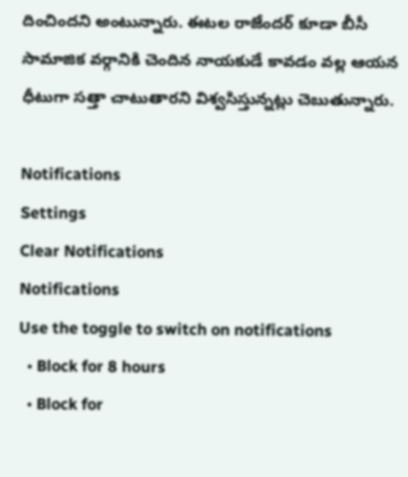దించిందని అంటున్నారు. ఈటల రాజేందర్ కూడా బీసీ సామాజిక వర్గానికి చెందిన నాయకుడే కావడం వల్ల ఆయన ధీటుగా సత్తా చాటుతారని విశ్వసిస్తున్నట్లు చెబుతున్నారు.

Notifications
Settings
Clear Notifications
Notifications
Use the toggle to switch on notifications
  • Block for 8 hours
  • Block for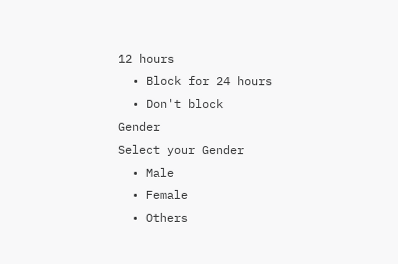12 hours
  • Block for 24 hours
  • Don't block
Gender
Select your Gender
  • Male
  • Female
  • Others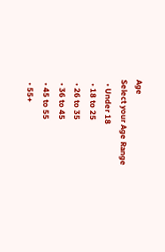Age
Select your Age Range
  • Under 18
  • 18 to 25
  • 26 to 35
  • 36 to 45
  • 45 to 55
  • 55+